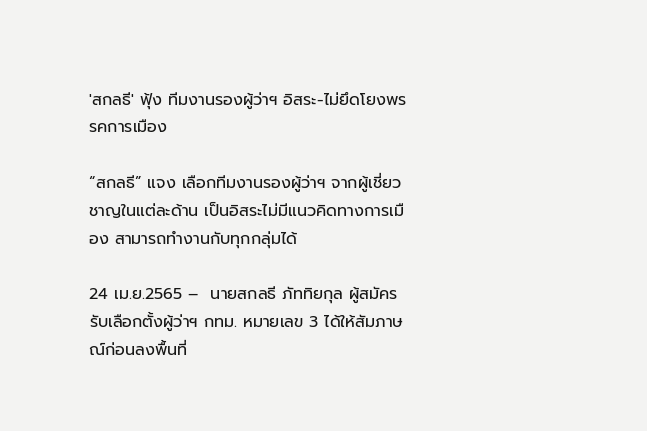'สกลธี' ฟุ้ง ทีมงานรองผู้ว่าฯ อิสระ-ไม่ยึดโยงพรรคการเมือง

“สกลธี” แจง เลือกทีมงานรองผู้ว่าฯ จากผู้เชี่ยวชาญในแต่ละด้าน เป็นอิสระไม่มีแนวคิดทางการเมือง สามารถทำงานกับทุกกลุ่มได้

24 เม.ย.2565 –  นายสกลธี ภัททิยกุล ผู้สมัครรับเลือกตั้งผู้ว่าฯ กทม. หมายเลข 3 ได้ให้สัมภาษณ์ก่อนลงพื้นที่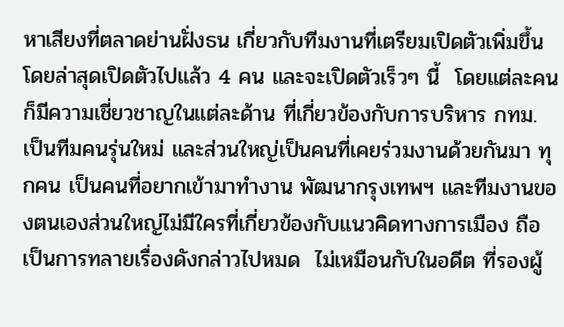หาเสียงที่ตลาดย่านฝั่งธน เกี่ยวกับทีมงานที่เตรียมเปิดตัวเพิ่มขึ้น โดยล่าสุดเปิดตัวไปแล้ว 4 คน และจะเปิดตัวเร็วๆ นี้  โดยแต่ละคนก็มีความเชี่ยวชาญในแต่ละด้าน ที่เกี่ยวข้องกับการบริหาร กทม. เป็นทีมคนรุ่นใหม่ และส่วนใหญ่เป็นคนที่เคยร่วมงานด้วยกันมา ทุกคน เป็นคนที่อยากเข้ามาทำงาน พัฒนากรุงเทพฯ และทีมงานของตนเองส่วนใหญ่ไม่มีใครที่เกี่ยวข้องกับแนวคิดทางการเมือง ถือเป็นการทลายเรื่องดังกล่าวไปหมด  ไม่เหมือนกับในอดีต ที่รองผู้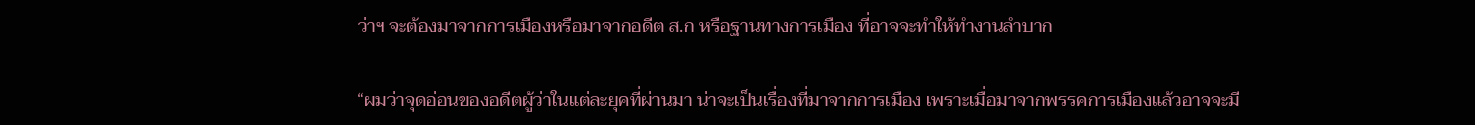ว่าฯ จะต้องมาจากการเมืองหรือมาจากอดีต ส.ก หรือฐานทางการเมือง ที่อาจจะทำให้ทำงานลำบาก

“ผมว่าจุดอ่อนของอดีตผู้ว่าในแต่ละยุคที่ผ่านมา น่าจะเป็นเรื่องที่มาจากการเมือง เพราะเมื่อมาจากพรรคการเมืองแล้วอาจจะมี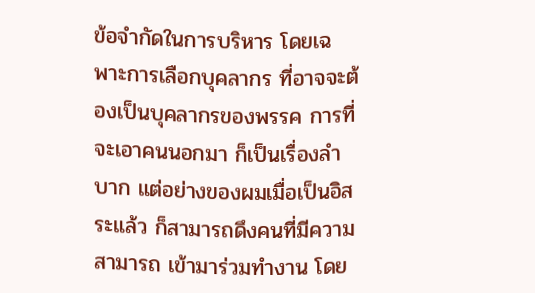ข้อจำกัดในการบริหาร โดยเฉพาะการเลือกบุคลากร ที่อาจจะต้องเป็นบุคลากรของพรรค การที่จะเอาคนนอกมา ก็เป็นเรื่องลำบาก แต่อย่างของผมเมื่อเป็นอิสระแล้ว ก็สามารถดึงคนที่มีความสามารถ เข้ามาร่วมทำงาน โดย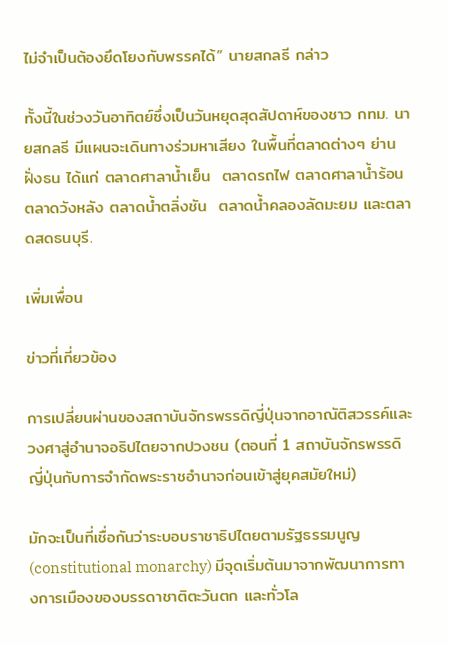ไม่จำเป็นต้องยึดโยงกับพรรคได้” นายสกลธี กล่าว

ทั้งนี้ในช่วงวันอาทิตย์ซึ่งเป็นวันหยุดสุดสัปดาห์ของชาว กทม. นายสกลธี มีแผนจะเดินทางร่วมหาเสียง ในพื้นที่ตลาดต่างๆ ย่านฝั่งธน ได้แก่ ตลาดศาลาน้ำเย็น  ตลาดรถไฟ ตลาดศาลาน้ำร้อน ตลาดวังหลัง ตลาดน้ำตลิ่งชัน  ตลาดน้ำคลองลัดมะยม และตลาดสดธนบุรี.

เพิ่มเพื่อน

ข่าวที่เกี่ยวข้อง

การเปลี่ยนผ่านของสถาบันจักรพรรดิญี่ปุ่นจากอาณัติสวรรค์และวงศาสู่อำนาจอธิปไตยจากปวงชน (ตอนที่ 1 สถาบันจักรพรรดิญี่ปุ่นกับการจำกัดพระราชอำนาจก่อนเข้าสู่ยุคสมัยใหม่)

มักจะเป็นที่เชื่อกันว่าระบอบราชาธิปไตยตามรัฐธรรมนูญ (constitutional monarchy) มีจุดเริ่มต้นมาจากพัฒนาการทางการเมืองของบรรดาชาติตะวันตก และทั่วโล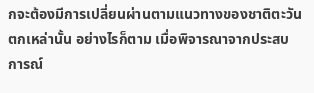กจะต้องมีการเปลี่ยนผ่านตามแนวทางของชาติตะวันตกเหล่านั้น อย่างไรก็ตาม เมื่อพิจารณาจากประสบการณ์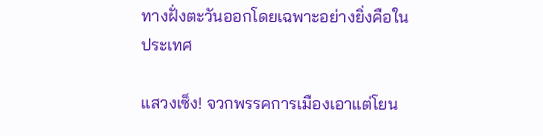ทางฝั่งตะวันออกโดยเฉพาะอย่างยิ่งคือในประเทศ

แสวงเซ็ง! จวกพรรคการเมืองเอาแต่โยน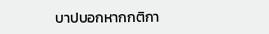บาปบอกหากกติกา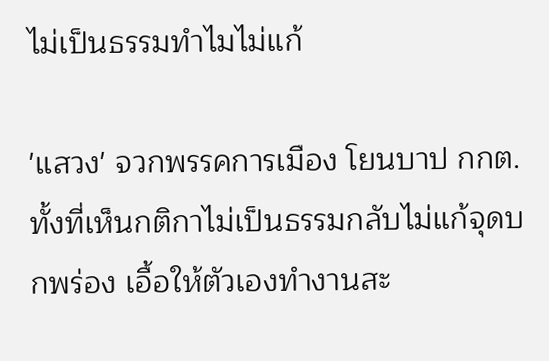ไม่เป็นธรรมทำไมไม่แก้

'แสวง' จวกพรรคการเมือง โยนบาป กกต. ทั้งที่เห็นกติกาไม่เป็นธรรมกลับไม่แก้จุดบกพร่อง เอื้อให้ตัวเองทำงานสะ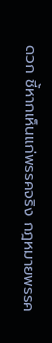ดวก ชี้หากเห็นแก่พรรคจริง กฎหมายพรรค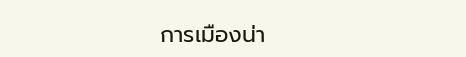การเมืองน่า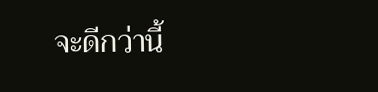จะดีกว่านี้